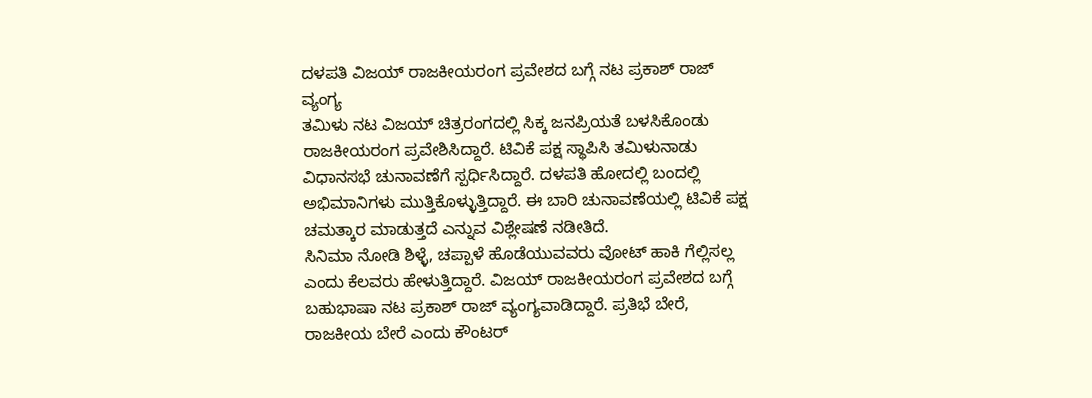ದಳಪತಿ ವಿಜಯ್ ರಾಜಕೀಯರಂಗ ಪ್ರವೇಶದ ಬಗ್ಗೆ ನಟ ಪ್ರಕಾಶ್ ರಾಜ್ ವ್ಯಂಗ್ಯ
ತಮಿಳು ನಟ ವಿಜಯ್ ಚಿತ್ರರಂಗದಲ್ಲಿ ಸಿಕ್ಕ ಜನಪ್ರಿಯತೆ ಬಳಸಿಕೊಂಡು ರಾಜಕೀಯರಂಗ ಪ್ರವೇಶಿಸಿದ್ದಾರೆ. ಟಿವಿಕೆ ಪಕ್ಷ ಸ್ಥಾಪಿಸಿ ತಮಿಳುನಾಡು ವಿಧಾನಸಭೆ ಚುನಾವಣೆಗೆ ಸ್ಪರ್ಧಿಸಿದ್ದಾರೆ. ದಳಪತಿ ಹೋದಲ್ಲಿ ಬಂದಲ್ಲಿ ಅಭಿಮಾನಿಗಳು ಮುತ್ತಿಕೊಳ್ಳುತ್ತಿದ್ದಾರೆ. ಈ ಬಾರಿ ಚುನಾವಣೆಯಲ್ಲಿ ಟಿವಿಕೆ ಪಕ್ಷ ಚಮತ್ಕಾರ ಮಾಡುತ್ತದೆ ಎನ್ನುವ ವಿಶ್ಲೇಷಣೆ ನಡೀತಿದೆ.
ಸಿನಿಮಾ ನೋಡಿ ಶಿಳ್ಳೆ, ಚಪ್ಪಾಳೆ ಹೊಡೆಯುವವರು ವೋಟ್ ಹಾಕಿ ಗೆಲ್ಲಿಸಲ್ಲ ಎಂದು ಕೆಲವರು ಹೇಳುತ್ತಿದ್ದಾರೆ. ವಿಜಯ್ ರಾಜಕೀಯರಂಗ ಪ್ರವೇಶದ ಬಗ್ಗೆ ಬಹುಭಾಷಾ ನಟ ಪ್ರಕಾಶ್ ರಾಜ್ ವ್ಯಂಗ್ಯವಾಡಿದ್ದಾರೆ. ಪ್ರತಿಭೆ ಬೇರೆ, ರಾಜಕೀಯ ಬೇರೆ ಎಂದು ಕೌಂಟರ್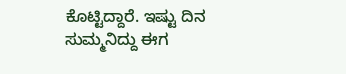ಕೊಟ್ಟಿದ್ದಾರೆ. ಇಷ್ಟು ದಿನ ಸುಮ್ಮನಿದ್ದು ಈಗ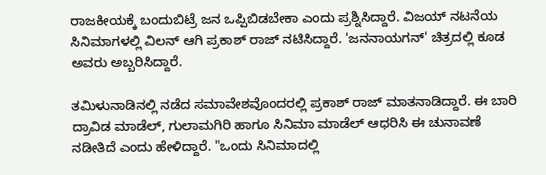ರಾಜಕೀಯಕ್ಕೆ ಬಂದುಬಿಟ್ರೆ ಜನ ಒಪ್ಪಿಬಿಡಬೇಕಾ ಎಂದು ಪ್ರಶ್ನಿಸಿದ್ದಾರೆ. ವಿಜಯ್ ನಟನೆಯ ಸಿನಿಮಾಗಳಲ್ಲಿ ವಿಲನ್ ಆಗಿ ಪ್ರಕಾಶ್ ರಾಜ್ ನಟಿಸಿದ್ದಾರೆ. 'ಜನನಾಯಗನ್' ಚಿತ್ರದಲ್ಲಿ ಕೂಡ ಅವರು ಅಬ್ಬರಿಸಿದ್ದಾರೆ.

ತಮಿಳುನಾಡಿನಲ್ಲಿ ನಡೆದ ಸಮಾವೇಶವೊಂದರಲ್ಲಿ ಪ್ರಕಾಶ್ ರಾಜ್ ಮಾತನಾಡಿದ್ದಾರೆ. ಈ ಬಾರಿ ದ್ರಾವಿಡ ಮಾಡೆಲ್, ಗುಲಾಮಗಿರಿ ಹಾಗೂ ಸಿನಿಮಾ ಮಾಡೆಲ್ ಆಧರಿಸಿ ಈ ಚುನಾವಣೆ ನಡೀತಿದೆ ಎಂದು ಹೇಳಿದ್ದಾರೆ. "ಒಂದು ಸಿನಿಮಾದಲ್ಲಿ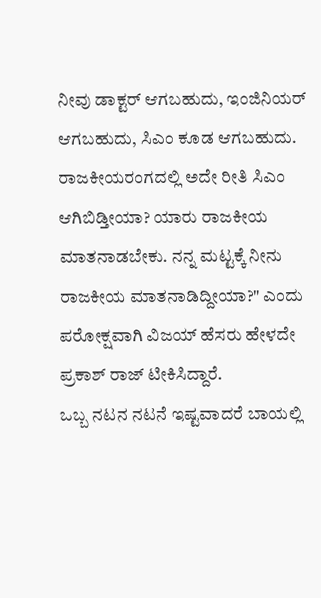ನೀವು ಡಾಕ್ಟರ್ ಆಗಬಹುದು, ಇಂಜಿನಿಯರ್ ಆಗಬಹುದು, ಸಿಎಂ ಕೂಡ ಆಗಬಹುದು. ರಾಜಕೀಯರಂಗದಲ್ಲಿ ಅದೇ ರೀತಿ ಸಿಎಂ ಆಗಿಬಿಡ್ತೀಯಾ? ಯಾರು ರಾಜಕೀಯ ಮಾತನಾಡಬೇಕು. ನನ್ನ ಮಟ್ಟಕ್ಕೆ ನೀನು ರಾಜಕೀಯ ಮಾತನಾಡಿದ್ದೀಯಾ?" ಎಂದು ಪರೋಕ್ಷವಾಗಿ ವಿಜಯ್ ಹೆಸರು ಹೇಳದೇ ಪ್ರಕಾಶ್ ರಾಜ್ ಟೀಕಿಸಿದ್ದಾರೆ.
ಒಬ್ಬ ನಟನ ನಟನೆ ಇಷ್ಟವಾದರೆ ಬಾಯಲ್ಲಿ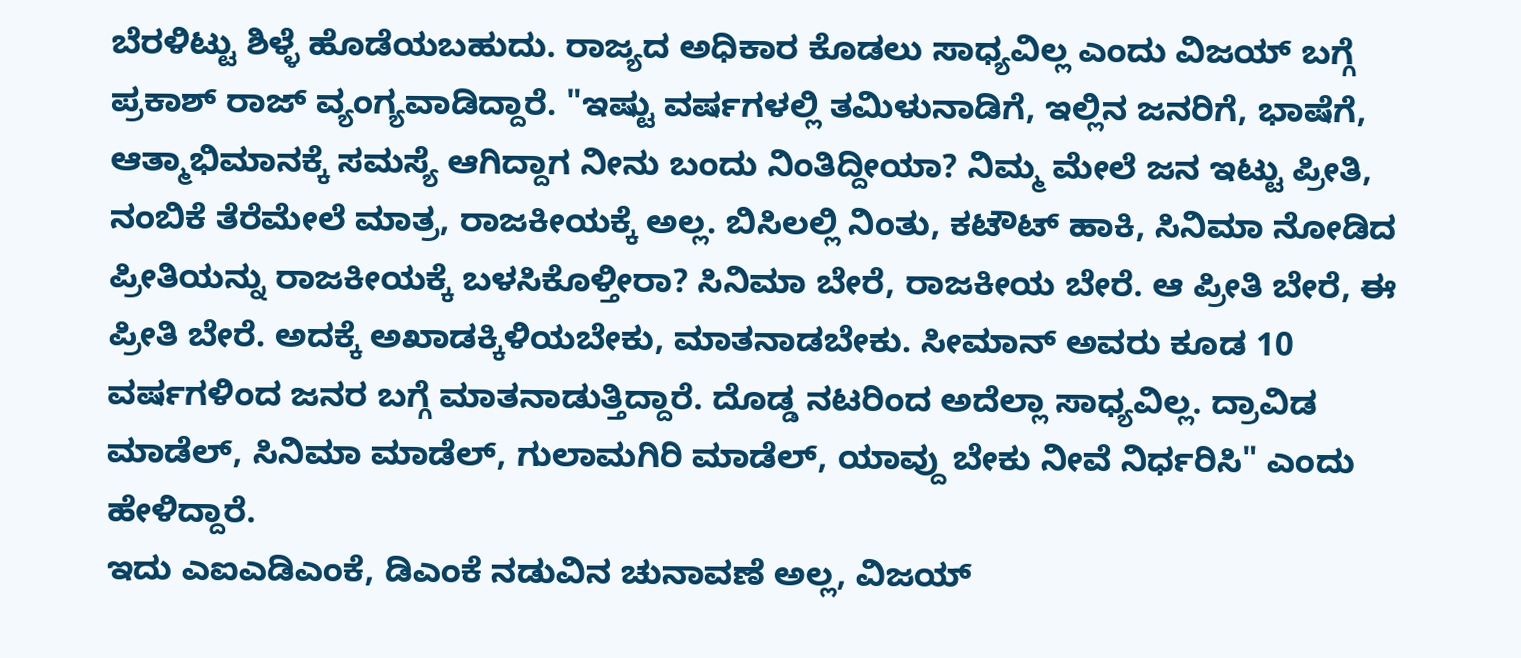ಬೆರಳಿಟ್ಟು ಶಿಳ್ಳೆ ಹೊಡೆಯಬಹುದು. ರಾಜ್ಯದ ಅಧಿಕಾರ ಕೊಡಲು ಸಾಧ್ಯವಿಲ್ಲ ಎಂದು ವಿಜಯ್ ಬಗ್ಗೆ ಪ್ರಕಾಶ್ ರಾಜ್ ವ್ಯಂಗ್ಯವಾಡಿದ್ದಾರೆ. "ಇಷ್ಟು ವರ್ಷಗಳಲ್ಲಿ ತಮಿಳುನಾಡಿಗೆ, ಇಲ್ಲಿನ ಜನರಿಗೆ, ಭಾಷೆಗೆ, ಆತ್ಮಾಭಿಮಾನಕ್ಕೆ ಸಮಸ್ಯೆ ಆಗಿದ್ದಾಗ ನೀನು ಬಂದು ನಿಂತಿದ್ದೀಯಾ? ನಿಮ್ಮ ಮೇಲೆ ಜನ ಇಟ್ಟು ಪ್ರೀತಿ, ನಂಬಿಕೆ ತೆರೆಮೇಲೆ ಮಾತ್ರ, ರಾಜಕೀಯಕ್ಕೆ ಅಲ್ಲ. ಬಿಸಿಲಲ್ಲಿ ನಿಂತು, ಕಟೌಟ್ ಹಾಕಿ, ಸಿನಿಮಾ ನೋಡಿದ ಪ್ರೀತಿಯನ್ನು ರಾಜಕೀಯಕ್ಕೆ ಬಳಸಿಕೊಳ್ತೀರಾ? ಸಿನಿಮಾ ಬೇರೆ, ರಾಜಕೀಯ ಬೇರೆ. ಆ ಪ್ರೀತಿ ಬೇರೆ, ಈ ಪ್ರೀತಿ ಬೇರೆ. ಅದಕ್ಕೆ ಅಖಾಡಕ್ಕಿಳಿಯಬೇಕು, ಮಾತನಾಡಬೇಕು. ಸೀಮಾನ್ ಅವರು ಕೂಡ 10 ವರ್ಷಗಳಿಂದ ಜನರ ಬಗ್ಗೆ ಮಾತನಾಡುತ್ತಿದ್ದಾರೆ. ದೊಡ್ಡ ನಟರಿಂದ ಅದೆಲ್ಲಾ ಸಾಧ್ಯವಿಲ್ಲ. ದ್ರಾವಿಡ ಮಾಡೆಲ್, ಸಿನಿಮಾ ಮಾಡೆಲ್, ಗುಲಾಮಗಿರಿ ಮಾಡೆಲ್, ಯಾವ್ದು ಬೇಕು ನೀವೆ ನಿರ್ಧರಿಸಿ" ಎಂದು ಹೇಳಿದ್ದಾರೆ.
ಇದು ಎಐಎಡಿಎಂಕೆ, ಡಿಎಂಕೆ ನಡುವಿನ ಚುನಾವಣೆ ಅಲ್ಲ, ವಿಜಯ್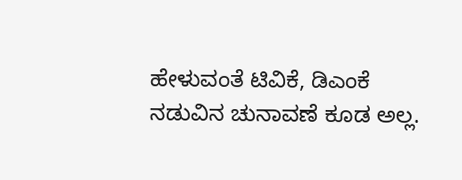ಹೇಳುವಂತೆ ಟಿವಿಕೆ, ಡಿಎಂಕೆ ನಡುವಿನ ಚುನಾವಣೆ ಕೂಡ ಅಲ್ಲ.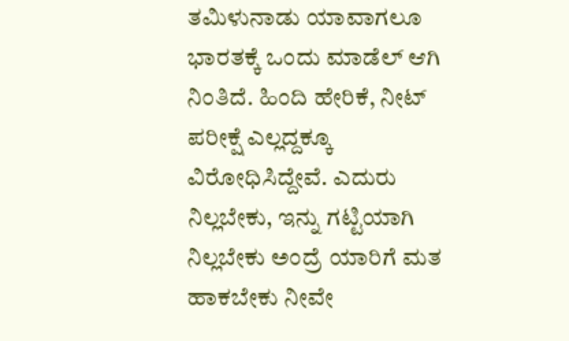ತಮಿಳುನಾಡು ಯಾವಾಗಲೂ ಭಾರತಕ್ಕೆ ಒಂದು ಮಾಡೆಲ್ ಆಗಿ ನಿಂತಿದೆ. ಹಿಂದಿ ಹೇರಿಕೆ, ನೀಟ್ ಪರೀಕ್ಷೆ ಎಲ್ಲದ್ದಕ್ಕೂ ವಿರೋಧಿಸಿದ್ದೇವೆ. ಎದುರು ನಿಲ್ಲಬೇಕು, ಇನ್ನು ಗಟ್ಟಿಯಾಗಿ ನಿಲ್ಲಬೇಕು ಅಂದ್ರೆ ಯಾರಿಗೆ ಮತ ಹಾಕಬೇಕು ನೀವೇ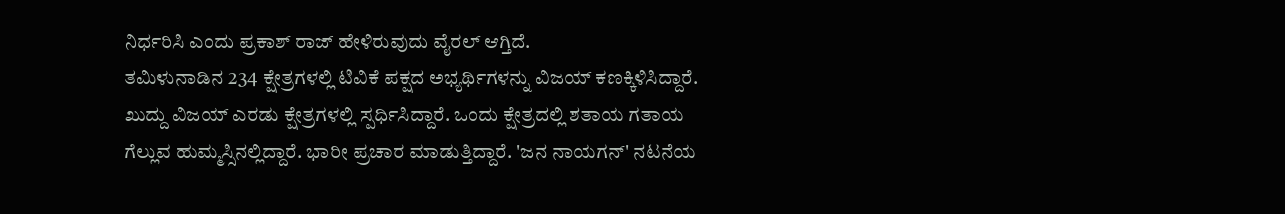ನಿರ್ಧರಿಸಿ ಎಂದು ಪ್ರಕಾಶ್ ರಾಜ್ ಹೇಳಿರುವುದು ವೈರಲ್ ಆಗ್ತಿದೆ.
ತಮಿಳುನಾಡಿನ 234 ಕ್ಷೇತ್ರಗಳಲ್ಲಿ ಟಿವಿಕೆ ಪಕ್ಷದ ಅಭ್ಯರ್ಥಿಗಳನ್ನು ವಿಜಯ್ ಕಣಕ್ಕಿಳಿಸಿದ್ದಾರೆ. ಖುದ್ದು ವಿಜಯ್ ಎರಡು ಕ್ಷೇತ್ರಗಳಲ್ಲಿ ಸ್ಪರ್ಧಿಸಿದ್ದಾರೆ. ಒಂದು ಕ್ಷೇತ್ರದಲ್ಲಿ ಶತಾಯ ಗತಾಯ ಗೆಲ್ಲುವ ಹುಮ್ಮಸ್ಸಿನಲ್ಲಿದ್ದಾರೆ. ಭಾರೀ ಪ್ರಚಾರ ಮಾಡುತ್ತಿದ್ದಾರೆ. 'ಜನ ನಾಯಗನ್' ನಟನೆಯ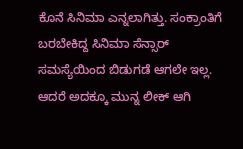ಕೊನೆ ಸಿನಿಮಾ ಎನ್ನಲಾಗಿತ್ತು. ಸಂಕ್ರಾಂತಿಗೆ ಬರಬೇಕಿದ್ದ ಸಿನಿಮಾ ಸೆನ್ಸಾರ್ ಸಮಸ್ಯೆಯಿಂದ ಬಿಡುಗಡೆ ಆಗಲೇ ಇಲ್ಲ. ಆದರೆ ಅದಕ್ಕೂ ಮುನ್ನ ಲೀಕ್ ಆಗಿ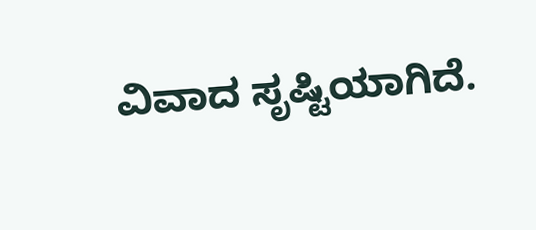ವಿವಾದ ಸೃಷ್ಟಿಯಾಗಿದೆ.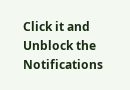Click it and Unblock the Notifications